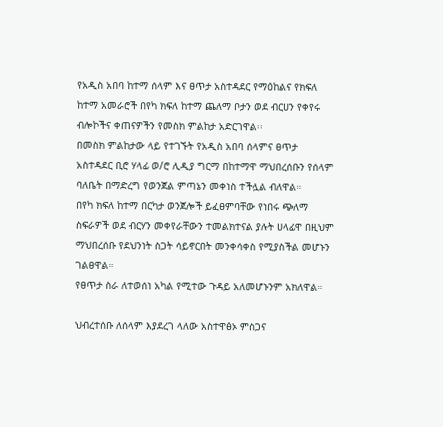የአዲስ አበባ ከተማ ሰላም እና ፀጥታ አስተዳደር የማዕከልና የክፍለ ከተማ አመራሮች በየካ ክፍለ ከተማ ጨለማ ቦታን ወደ ብርሀን የቀየሩ ብሎኮችና ቀጠናዎችን የመስክ ምልከታ አድርገዋል፡፡
በመስክ ምልከታው ላይ የተገኙት የአዲስ አበባ ሰላምና ፀጥታ አስተዳደር ቢሮ ሃላፊ ወ/ሮ ሊዲያ ግርማ በከተማዋ ማህበረሰቡን የሰላም ባለቤት በማድረግ የወንጀል ምጣኔን መቀነስ ተችሏል ብለዋል።
በየካ ክፍለ ከተማ በርካታ ወንጀሎች ይፈፀምባቸው የነበሩ ጭለማ ስፍራዎች ወደ ብርሃን መቀየራቸውን ተመልክተናል ያሉት ሀላፊዋ በዚህም ማህበረሰቡ የደህንነት ስጋት ሳይኖርበት መንቀሳቀስ የሚያስችል መሆኑን ገልፀዋል።
የፀጥታ ስራ ለተወሰነ አካል የሚተው ጉዳይ አለመሆኑንም አክለዋል።

ህብረተሰቡ ለሰላም እያደረገ ላለው አስተዋፅኦ ምስጋና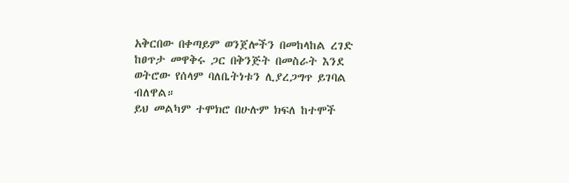አቅርበው በቀጣይም ወንጀሎችን በመከላከል ረገድ ከፀጥታ መዋቅሩ ጋር በቅንጅት በመስራት እንደ ወትሮው የሰላም ባለቤትነቱን ሊያረጋግጥ ይገባል ብለዋል።
ይህ መልካም ተሞክሮ በሁሉም ክፍለ ከተሞች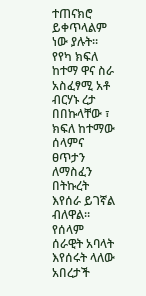ተጠናክሮ ይቀጥላልም ነው ያሉት።
የየካ ክፍለ ከተማ ዋና ስራ አስፈፃሚ አቶ ብርሃኑ ረታ በበኩላቸው ፣ ክፍለ ከተማው ሰላምና ፀጥታን ለማስፈን በትኩረት እየሰራ ይገኛል ብለዋል።
የሰላም ሰራዊት አባላት እየሰሩት ላለው አበረታች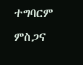ተግባርም ምስጋና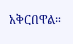አቅርበዋል።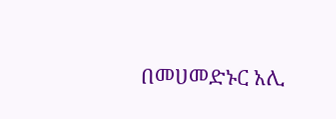በመሀመድኑር አሊ